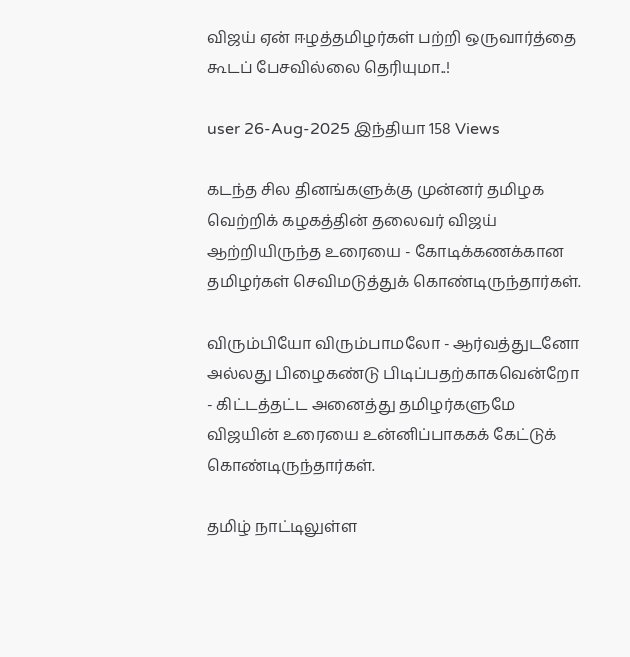விஜய் ஏன் ஈழத்தமிழர்கள் பற்றி ஒருவார்த்தை கூடப் பேசவில்லை தெரியுமா..!

user 26-Aug-2025 இந்தியா 158 Views

கடந்த சில தினங்களுக்கு முன்னர் தமிழக வெற்றிக் கழகத்தின் தலைவர் விஜய் ஆற்றியிருந்த உரையை - கோடிக்கணக்கான தமிழர்கள் செவிமடுத்துக் கொண்டிருந்தார்கள்.

விரும்பியோ விரும்பாமலோ - ஆர்வத்துடனோ அல்லது பிழைகண்டு பிடிப்பதற்காகவென்றோ - கிட்டத்தட்ட அனைத்து தமிழர்களுமே விஜயின் உரையை உன்னிப்பாககக் கேட்டுக் கொண்டிருந்தார்கள்.

தமிழ் நாட்டிலுள்ள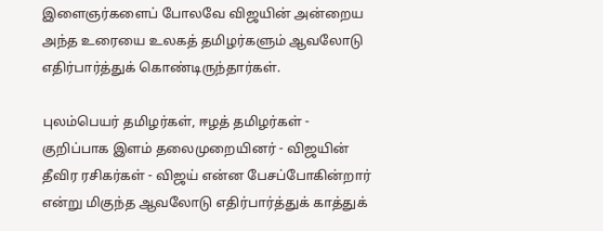இளைஞர்களைப் போலவே விஜயின் அன்றைய அந்த உரையை உலகத் தமிழர்களும் ஆவலோடு எதிர்பார்த்துக் கொண்டிருந்தார்கள்.

புலம்பெயர் தமிழர்கள், ஈழத் தமிழர்கள் - குறிப்பாக இளம் தலைமுறையினர் - விஜயின் தீவிர ரசிகர்கள் - விஜய் என்ன பேசப்போகின்றார் என்று மிகுந்த ஆவலோடு எதிர்பார்த்துக் காத்துக்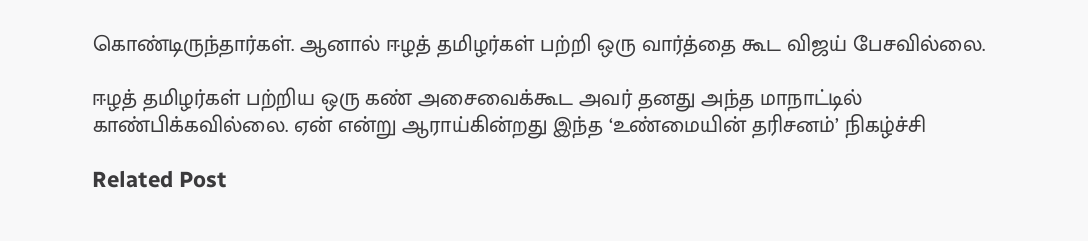கொண்டிருந்தார்கள். ஆனால் ஈழத் தமிழர்கள் பற்றி ஒரு வார்த்தை கூட விஜய் பேசவில்லை.

ஈழத் தமிழர்கள் பற்றிய ஒரு கண் அசைவைக்கூட அவர் தனது அந்த மாநாட்டில் காண்பிக்கவில்லை. ஏன் என்று ஆராய்கின்றது இந்த ‘உண்மையின் தரிசனம்’ நிகழ்ச்சி

Related Post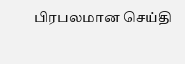பிரபலமான செய்தி